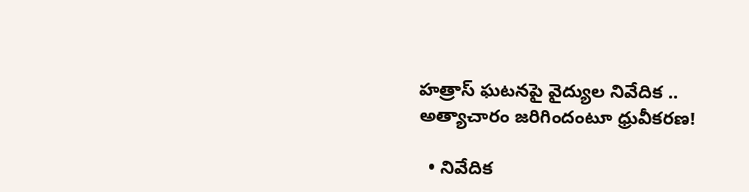హత్రాస్‌ ఘటనపై వైద్యుల నివేదిక .. అత్యాచారం జరిగిందంటూ ధ్రువీకరణ!

  • నివేదిక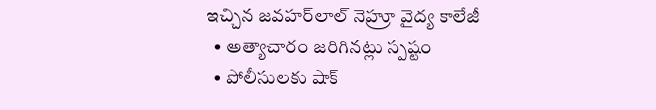ఇచ్చిన జవహర్‌లాల్‌ నెహ్రూ వైద్య కాలేజీ
  • అత్యాచారం జరిగినట్లు స్పష్టం
  • పోలీసులకు షాక్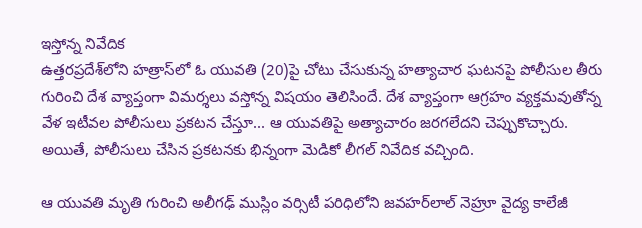ఇస్తోన్న నివేదిక
ఉత్తరప్రదేశ్‌లోని హత్రాస్‌లో ఓ యువతి (20)పై చోటు చేసుకున్న హత్యాచార ఘటనపై పోలీసుల తీరు గురించి దేశ వ్యాప్తంగా విమర్శలు వస్తోన్న విషయం తెలిసిందే. దేశ వ్యాప్తంగా ఆగ్రహం వ్యక్తమవుతోన్న వేళ ఇటీవల పోలీసులు ప్రకటన చేస్తూ... ఆ యువతిపై అత్యాచారం జరగలేదని చెప్పుకొచ్చారు. అయితే, పోలీసులు చేసిన ప్రకటనకు భిన్నంగా మెడికో లీగల్‌ నివేదిక వచ్చింది.

ఆ యువతి మృతి గురించి అలీగఢ్‌ ముస్లిం వర్సిటీ పరిధిలోని జవహర్‌లాల్‌ నెహ్రూ వైద్య కాలేజీ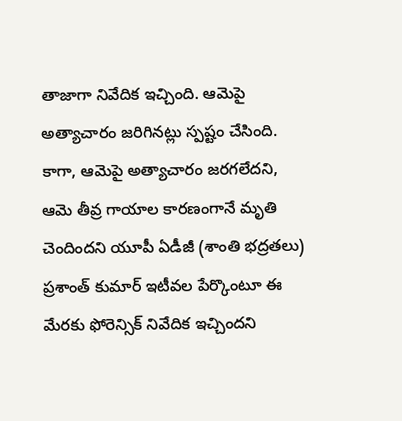తాజాగా నివేదిక ఇచ్చింది. ఆమెపై అత్యాచారం జరిగినట్లు స్పష్టం చేసింది. కాగా, ఆమెపై అత్యాచారం జరగలేదని, ఆమె తీవ్ర గాయాల కారణంగానే మృతి చెందిందని యూపీ ఏడీజీ (శాంతి భద్రతలు) ప్రశాంత్‌ కుమార్‌ ఇటీవల పేర్కొంటూ ఈ మేరకు ఫోరెన్సిక్‌ నివేదిక ఇచ్చిందని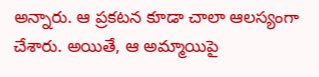అన్నారు. ఆ ప్రకటన కూడా చాలా ఆలస్యంగా చేశారు. అయితే, ఆ అమ్మాయిపై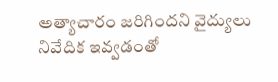అత్యాచారం జరిగిందని వైద్యులు నివేదిక ఇవ్వడంతో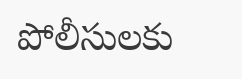పోలీసులకు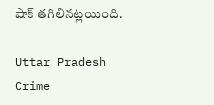షాక్ తగిలినట్లయింది.

Uttar Pradesh
Crime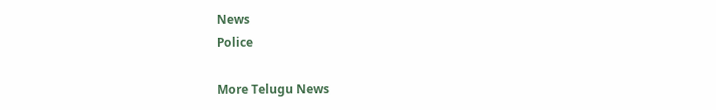News
Police

More Telugu News